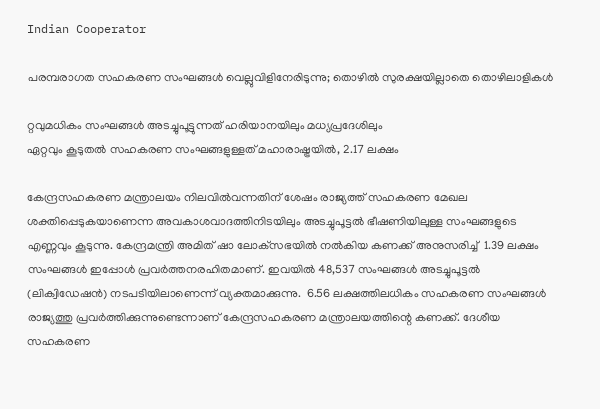Indian Cooperator

പരമ്പരാഗത സഹകരണ സംഘങ്ങള്‍ വെല്ലുവിളിനേരിടുന്നു; തൊഴില്‍ സുരക്ഷയില്ലാതെ തൊഴിലാളികള്‍

റ്റവുമധികം സംഘങ്ങള്‍ അടച്ചുപൂട്ടുന്നത് ഹരിയാനയിലും മധ്യപ്രദേശിലും
ഏറ്റവും കൂടുതല്‍ സഹകരണ സംഘങ്ങളുള്ളത് മഹാരാഷ്ട്രയില്‍, 2.17 ലക്ഷം

കേന്ദ്രസഹകരണ മന്ത്രാലയം നിലവില്‍വന്നതിന് ശേഷം രാജ്യത്ത് സഹകരണ മേഖല ശക്തിപ്പെടുകയാണെന്ന അവകാശവാദത്തിനിടയിലും അടച്ചുപൂട്ടല്‍ ഭീഷണിയിലുള്ള സംഘങ്ങളുടെ എണ്ണവും കൂടുന്നു. കേന്ദ്രമന്ത്രി അമിത് ഷാ ലോക്‌സഭയില്‍ നല്‍കിയ കണക്ക് അനുസരിച്ച്  1.39 ലക്ഷം സംഘങ്ങള്‍ ഇപ്പോള്‍ പ്രവര്‍ത്തനരഹിതമാണ്. ഇവയില്‍ 48,537 സംഘങ്ങള്‍ അടച്ചുപൂട്ടല്‍ (ലിക്വിഡേഷന്‍) നടപടിയിലാണെന്ന് വ്യക്തമാക്കുന്നു.  6.56 ലക്ഷത്തിലധികം സഹകരണ സംഘങ്ങള്‍ രാജ്യത്തു പ്രവര്‍ത്തിക്കുന്നുണ്ടെന്നാണ് കേന്ദ്രസഹകരണ മന്ത്രാലയത്തിന്റെ കണക്ക്. ദേശീയ സഹകരണ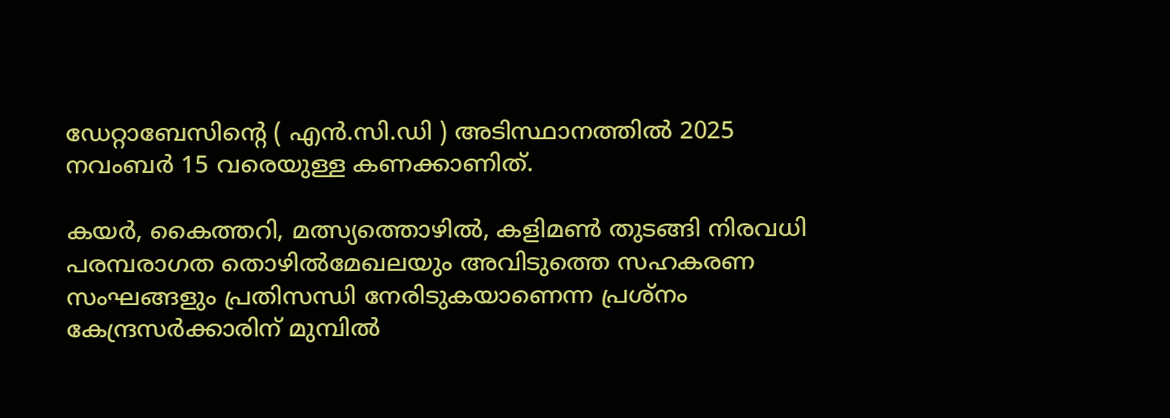ഡേറ്റാബേസിന്റെ ( എന്‍.സി.ഡി ) അടിസ്ഥാനത്തില്‍ 2025 നവംബര്‍ 15 വരെയുള്ള കണക്കാണിത്.

കയര്‍, കൈത്തറി, മത്സ്യത്തൊഴില്‍, കളിമണ്‍ തുടങ്ങി നിരവധി പരമ്പരാഗത തൊഴില്‍മേഖലയും അവിടുത്തെ സഹകരണ സംഘങ്ങളും പ്രതിസന്ധി നേരിടുകയാണെന്ന പ്രശ്‌നം കേന്ദ്രസര്‍ക്കാരിന് മുമ്പില്‍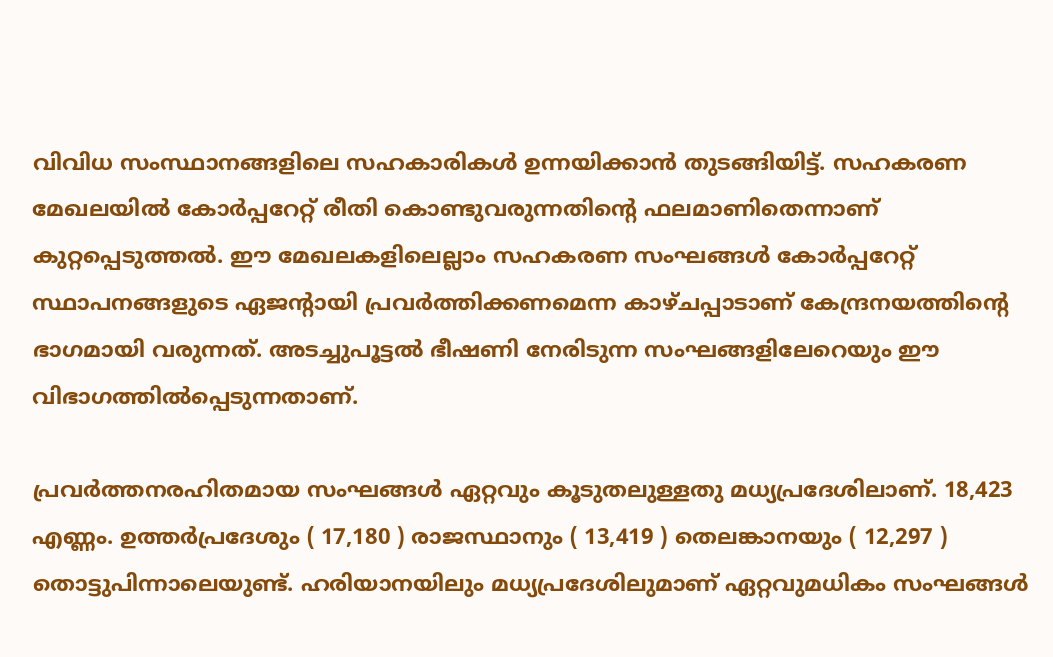വിവിധ സംസ്ഥാനങ്ങളിലെ സഹകാരികള്‍ ഉന്നയിക്കാന്‍ തുടങ്ങിയിട്ട്. സഹകരണ മേഖലയില്‍ കോര്‍പ്പറേറ്റ് രീതി കൊണ്ടുവരുന്നതിന്റെ ഫലമാണിതെന്നാണ് കുറ്റപ്പെടുത്തല്‍. ഈ മേഖലകളിലെല്ലാം സഹകരണ സംഘങ്ങള്‍ കോര്‍പ്പറേറ്റ് സ്ഥാപനങ്ങളുടെ ഏജന്റായി പ്രവര്‍ത്തിക്കണമെന്ന കാഴ്ചപ്പാടാണ് കേന്ദ്രനയത്തിന്റെ ഭാഗമായി വരുന്നത്. അടച്ചുപൂട്ടല്‍ ഭീഷണി നേരിടുന്ന സംഘങ്ങളിലേറെയും ഈ വിഭാഗത്തില്‍പ്പെടുന്നതാണ്.

പ്രവര്‍ത്തനരഹിതമായ സംഘങ്ങള്‍ ഏറ്റവും കൂടുതലുള്ളതു മധ്യപ്രദേശിലാണ്. 18,423 എണ്ണം. ഉത്തര്‍പ്രദേശും ( 17,180 ) രാജസ്ഥാനും ( 13,419 ) തെലങ്കാനയും ( 12,297 ) തൊട്ടുപിന്നാലെയുണ്ട്. ഹരിയാനയിലും മധ്യപ്രദേശിലുമാണ് ഏറ്റവുമധികം സംഘങ്ങള്‍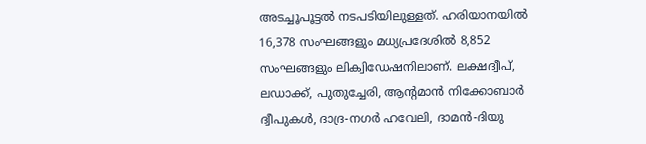അടച്ചൂപൂട്ടല്‍ നടപടിയിലുള്ളത്. ഹരിയാനയില്‍ 16,378 സംഘങ്ങളും മധ്യപ്രദേശില്‍ 8,852 സംഘങ്ങളും ലിക്വിഡേഷനിലാണ്. ലക്ഷദ്വീപ്, ലഡാക്ക്, പുതുച്ചേരി, ആന്റമാന്‍ നിക്കോബാര്‍ ദ്വീപുകള്‍, ദാദ്ര-നഗര്‍ ഹവേലി, ദാമന്‍-ദിയു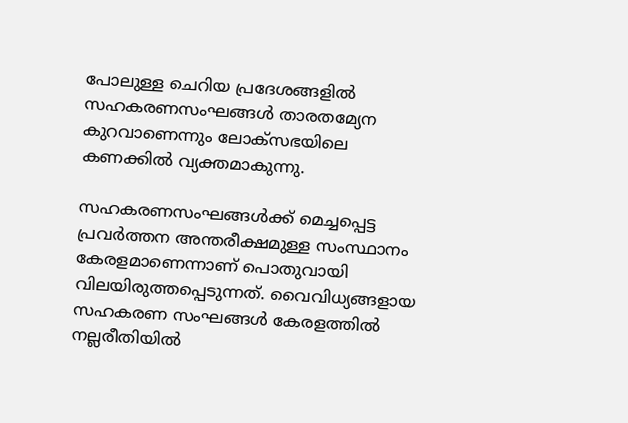പോലുള്ള ചെറിയ പ്രദേശങ്ങളില്‍ സഹകരണസംഘങ്ങള്‍ താരതമ്യേന കുറവാണെന്നും ലോക്‌സഭയിലെ കണക്കില്‍ വ്യക്തമാകുന്നു.

സഹകരണസംഘങ്ങള്‍ക്ക് മെച്ചപ്പെട്ട പ്രവര്‍ത്തന അന്തരീക്ഷമുള്ള സംസ്ഥാനം കേരളമാണെന്നാണ് പൊതുവായി വിലയിരുത്തപ്പെടുന്നത്. വൈവിധ്യങ്ങളായ സഹകരണ സംഘങ്ങള്‍ കേരളത്തില്‍ നല്ലരീതിയില്‍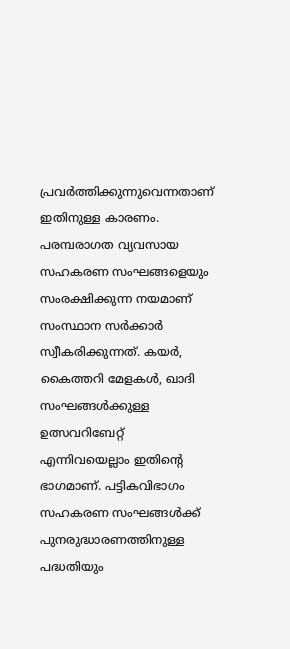പ്രവര്‍ത്തിക്കുന്നുവെന്നതാണ് ഇതിനുള്ള കാരണം. പരമ്പരാഗത വ്യവസായ സഹകരണ സംഘങ്ങളെയും സംരക്ഷിക്കുന്ന നയമാണ് സംസ്ഥാന സര്‍ക്കാര്‍ സ്വീകരിക്കുന്നത്. കയര്‍, കൈത്തറി മേളകള്‍, ഖാദി സംഘങ്ങള്‍ക്കുള്ള ഉത്സവറിബേറ്റ് എന്നിവയെല്ലാം ഇതിന്റെ ഭാഗമാണ്. പട്ടികവിഭാഗം സഹകരണ സംഘങ്ങള്‍ക്ക് പുനരുദ്ധാരണത്തിനുള്ള പദ്ധതിയും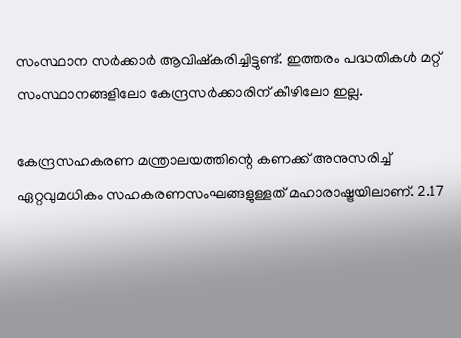സംസ്ഥാന സര്‍ക്കാര്‍ ആവിഷ്‌കരിച്ചിട്ടുണ്ട്. ഇത്തരം പദ്ധതികള്‍ മറ്റ് സംസ്ഥാനങ്ങളിലോ കേന്ദ്രസര്‍ക്കാരിന് കീഴിലോ ഇല്ല.

കേന്ദ്രസഹകരണ മന്ത്രാലയത്തിന്റെ കണക്ക് അനുസരിച്ച് ഏറ്റവുമധികം സഹകരണസംഘങ്ങളുള്ളത് മഹാരാഷ്ട്രയിലാണ്. 2.17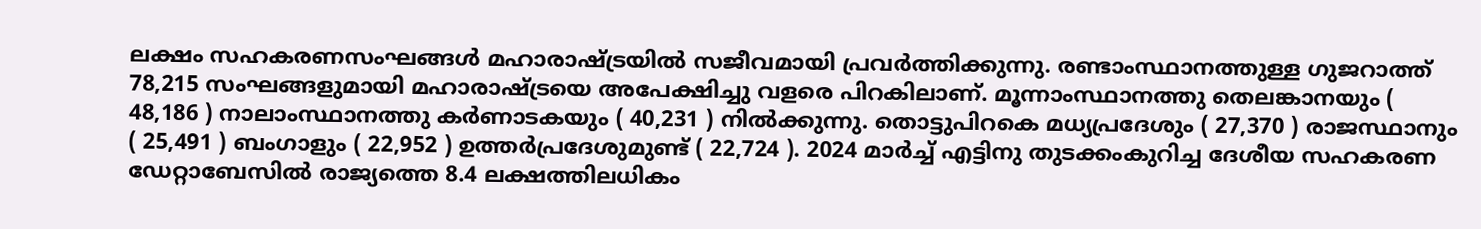ലക്ഷം സഹകരണസംഘങ്ങള്‍ മഹാരാഷ്ട്രയില്‍ സജീവമായി പ്രവര്‍ത്തിക്കുന്നു. രണ്ടാംസ്ഥാനത്തുള്ള ഗുജറാത്ത് 78,215 സംഘങ്ങളുമായി മഹാരാഷ്ട്രയെ അപേക്ഷിച്ചു വളരെ പിറകിലാണ്. മൂന്നാംസ്ഥാനത്തു തെലങ്കാനയും ( 48,186 ) നാലാംസ്ഥാനത്തു കര്‍ണാടകയും ( 40,231 ) നില്‍ക്കുന്നു. തൊട്ടുപിറകെ മധ്യപ്രദേശും ( 27,370 ) രാജസ്ഥാനും ( 25,491 ) ബംഗാളും ( 22,952 ) ഉത്തര്‍പ്രദേശുമുണ്ട് ( 22,724 ). 2024 മാര്‍ച്ച് എട്ടിനു തുടക്കംകുറിച്ച ദേശീയ സഹകരണ ഡേറ്റാബേസില്‍ രാജ്യത്തെ 8.4 ലക്ഷത്തിലധികം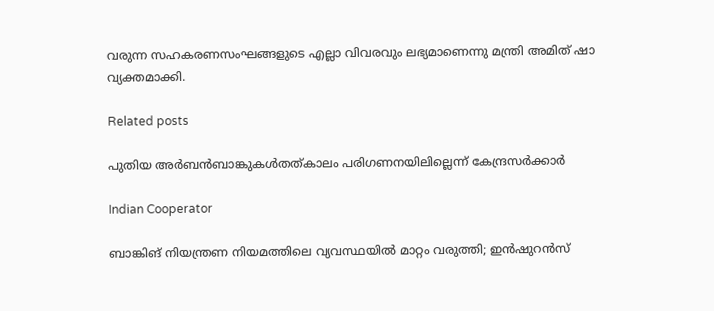വരുന്ന സഹകരണസംഘങ്ങളുടെ എല്ലാ വിവരവും ലഭ്യമാണെന്നു മന്ത്രി അമിത് ഷാ വ്യക്തമാക്കി.

Related posts

പുതിയ അര്‍ബന്‍ബാങ്കുകള്‍തത്കാലം പരിഗണനയിലില്ലെന്ന് കേന്ദ്രസര്‍ക്കാര്‍

Indian Cooperator

ബാങ്കിങ് നിയന്ത്രണ നിയമത്തിലെ വ്യവസ്ഥയില്‍ മാറ്റം വരുത്തി; ഇന്‍ഷുറന്‍സ്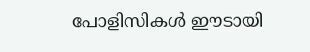പോളിസികള്‍ ഈടായി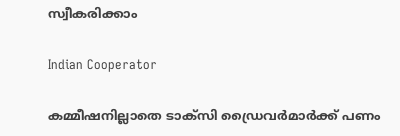സ്വീകരിക്കാം

Indian Cooperator

കമ്മീഷനില്ലാതെ ടാക്‌സി ഡ്രൈവര്‍മാര്‍ക്ക് പണം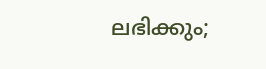ലഭിക്കും;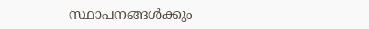സ്ഥാപനങ്ങള്‍ക്കും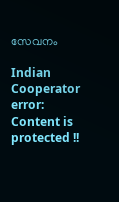സേവനം

Indian Cooperator
error: Content is protected !!